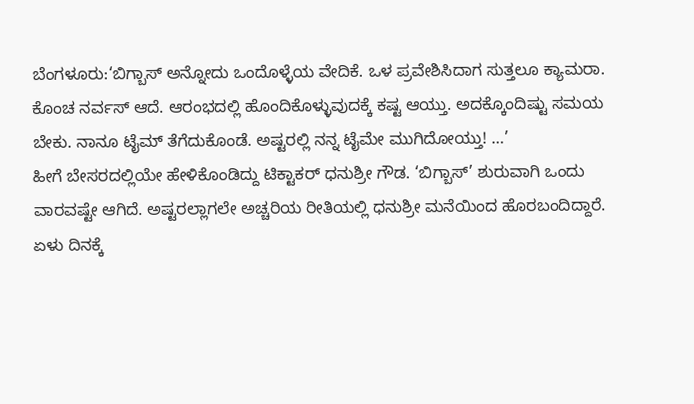ಬೆಂಗಳೂರು:‘ಬಿಗ್ಬಾಸ್ ಅನ್ನೋದು ಒಂದೊಳ್ಳೆಯ ವೇದಿಕೆ. ಒಳ ಪ್ರವೇಶಿಸಿದಾಗ ಸುತ್ತಲೂ ಕ್ಯಾಮರಾ. ಕೊಂಚ ನರ್ವಸ್ ಆದೆ. ಆರಂಭದಲ್ಲಿ ಹೊಂದಿಕೊಳ್ಳುವುದಕ್ಕೆ ಕಷ್ಟ ಆಯ್ತು. ಅದಕ್ಕೊಂದಿಷ್ಟು ಸಮಯ ಬೇಕು. ನಾನೂ ಟೈಮ್ ತೆಗೆದುಕೊಂಡೆ. ಅಷ್ಟರಲ್ಲಿ ನನ್ನ ಟೈಮೇ ಮುಗಿದೋಯ್ತು! …’
ಹೀಗೆ ಬೇಸರದಲ್ಲಿಯೇ ಹೇಳಿಕೊಂಡಿದ್ದು ಟಿಕ್ಟಾಕರ್ ಧನುಶ್ರೀ ಗೌಡ. ‘ಬಿಗ್ಬಾಸ್’ ಶುರುವಾಗಿ ಒಂದು ವಾರವಷ್ಟೇ ಆಗಿದೆ. ಅಷ್ಟರಲ್ಲಾಗಲೇ ಅಚ್ಚರಿಯ ರೀತಿಯಲ್ಲಿ ಧನುಶ್ರೀ ಮನೆಯಿಂದ ಹೊರಬಂದಿದ್ದಾರೆ. ಏಳು ದಿನಕ್ಕೆ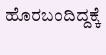ಹೊರಬಂದಿದ್ದಕ್ಕೆ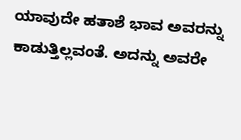ಯಾವುದೇ ಹತಾಶೆ ಭಾವ ಅವರನ್ನು ಕಾಡುತ್ತಿಲ್ಲವಂತೆ. ಅದನ್ನು ಅವರೇ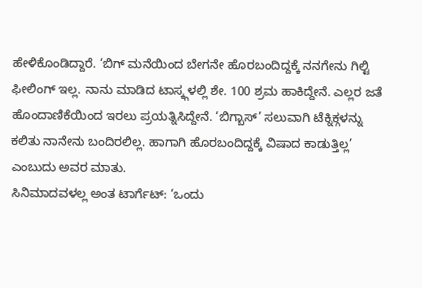ಹೇಳಿಕೊಂಡಿದ್ದಾರೆ. ‘ಬಿಗ್ ಮನೆಯಿಂದ ಬೇಗನೇ ಹೊರಬಂದಿದ್ದಕ್ಕೆ ನನಗೇನು ಗಿಲ್ಟಿ ಫೀಲಿಂಗ್ ಇಲ್ಲ. ನಾನು ಮಾಡಿದ ಟಾಸ್ಕ್ಗಳಲ್ಲಿ ಶೇ. 100 ಶ್ರಮ ಹಾಕಿದ್ದೇನೆ. ಎಲ್ಲರ ಜತೆ ಹೊಂದಾಣಿಕೆಯಿಂದ ಇರಲು ಪ್ರಯತ್ನಿಸಿದ್ದೇನೆ. ‘ಬಿಗ್ಬಾಸ್’ ಸಲುವಾಗಿ ಟೆಕ್ನಿಕ್ಗಳನ್ನು ಕಲಿತು ನಾನೇನು ಬಂದಿರಲಿಲ್ಲ. ಹಾಗಾಗಿ ಹೊರಬಂದಿದ್ದಕ್ಕೆ ವಿಷಾದ ಕಾಡುತ್ತಿಲ್ಲ’ ಎಂಬುದು ಅವರ ಮಾತು.
ಸಿನಿಮಾದವಳಲ್ಲ ಅಂತ ಟಾರ್ಗೆಟ್: ‘ಒಂದು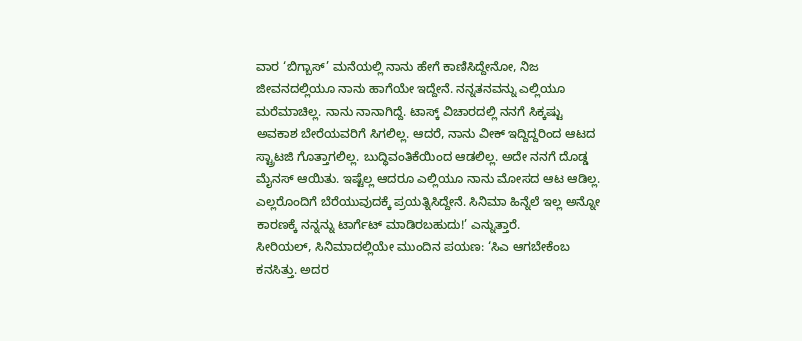ವಾರ ‘ಬಿಗ್ಬಾಸ್’ ಮನೆಯಲ್ಲಿ ನಾನು ಹೇಗೆ ಕಾಣಿಸಿದ್ದೇನೋ, ನಿಜ ಜೀವನದಲ್ಲಿಯೂ ನಾನು ಹಾಗೆಯೇ ಇದ್ದೇನೆ. ನನ್ನತನವನ್ನು ಎಲ್ಲಿಯೂ ಮರೆಮಾಚಿಲ್ಲ. ನಾನು ನಾನಾಗಿದ್ದೆ. ಟಾಸ್ಕ್ ವಿಚಾರದಲ್ಲಿ ನನಗೆ ಸಿಕ್ಕಷ್ಟು ಅವಕಾಶ ಬೇರೆಯವರಿಗೆ ಸಿಗಲಿಲ್ಲ. ಆದರೆ, ನಾನು ವೀಕ್ ಇದ್ದಿದ್ದರಿಂದ ಆಟದ ಸ್ಟ್ರಾಟಜಿ ಗೊತ್ತಾಗಲಿಲ್ಲ. ಬುದ್ಧಿವಂತಿಕೆಯಿಂದ ಆಡಲಿಲ್ಲ. ಅದೇ ನನಗೆ ದೊಡ್ಡ ಮೈನಸ್ ಆಯಿತು. ಇಷ್ಟೆಲ್ಲ ಆದರೂ ಎಲ್ಲಿಯೂ ನಾನು ಮೋಸದ ಆಟ ಆಡಿಲ್ಲ. ಎಲ್ಲರೊಂದಿಗೆ ಬೆರೆಯುವುದಕ್ಕೆ ಪ್ರಯತ್ನಿಸಿದ್ದೇನೆ. ಸಿನಿಮಾ ಹಿನ್ನೆಲೆ ಇಲ್ಲ ಅನ್ನೋ ಕಾರಣಕ್ಕೆ ನನ್ನನ್ನು ಟಾರ್ಗೆಟ್ ಮಾಡಿರಬಹುದು!’ ಎನ್ನುತ್ತಾರೆ.
ಸೀರಿಯಲ್, ಸಿನಿಮಾದಲ್ಲಿಯೇ ಮುಂದಿನ ಪಯಣ: ‘ಸಿಎ ಆಗಬೇಕೆಂಬ ಕನಸಿತ್ತು. ಅದರ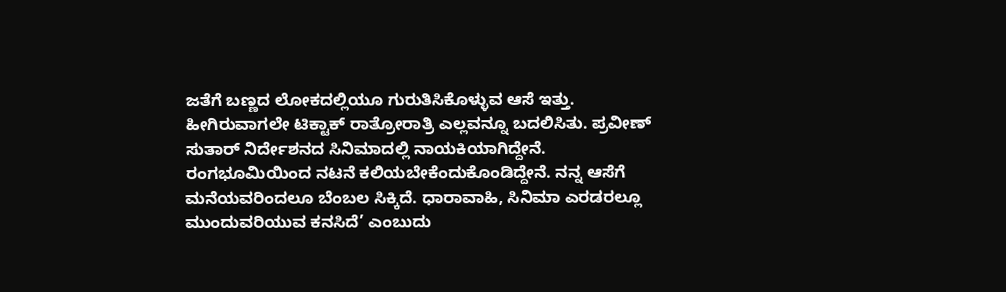ಜತೆಗೆ ಬಣ್ಣದ ಲೋಕದಲ್ಲಿಯೂ ಗುರುತಿಸಿಕೊಳ್ಳುವ ಆಸೆ ಇತ್ತು. ಹೀಗಿರುವಾಗಲೇ ಟಿಕ್ಟಾಕ್ ರಾತ್ರೋರಾತ್ರಿ ಎಲ್ಲವನ್ನೂ ಬದಲಿಸಿತು. ಪ್ರವೀಣ್ ಸುತಾರ್ ನಿರ್ದೇಶನದ ಸಿನಿಮಾದಲ್ಲಿ ನಾಯಕಿಯಾಗಿದ್ದೇನೆ. ರಂಗಭೂಮಿಯಿಂದ ನಟನೆ ಕಲಿಯಬೇಕೆಂದುಕೊಂಡಿದ್ದೇನೆ. ನನ್ನ ಆಸೆಗೆ ಮನೆಯವರಿಂದಲೂ ಬೆಂಬಲ ಸಿಕ್ಕಿದೆ. ಧಾರಾವಾಹಿ, ಸಿನಿಮಾ ಎರಡರಲ್ಲೂ ಮುಂದುವರಿಯುವ ಕನಸಿದೆ’ ಎಂಬುದು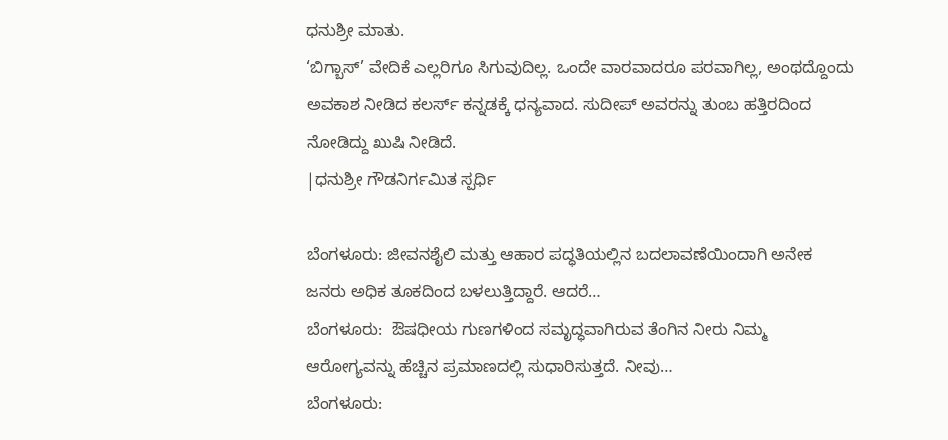ಧನುಶ್ರೀ ಮಾತು.
‘ಬಿಗ್ಬಾಸ್’ ವೇದಿಕೆ ಎಲ್ಲರಿಗೂ ಸಿಗುವುದಿಲ್ಲ. ಒಂದೇ ವಾರವಾದರೂ ಪರವಾಗಿಲ್ಲ, ಅಂಥದ್ದೊಂದು ಅವಕಾಶ ನೀಡಿದ ಕಲರ್ಸ್ ಕನ್ನಡಕ್ಕೆ ಧನ್ಯವಾದ. ಸುದೀಪ್ ಅವರನ್ನು ತುಂಬ ಹತ್ತಿರದಿಂದ ನೋಡಿದ್ದು ಖುಷಿ ನೀಡಿದೆ.
|ಧನುಶ್ರೀ ಗೌಡನಿರ್ಗಮಿತ ಸ್ಪರ್ಧಿ

ಬೆಂಗಳೂರು: ಜೀವನಶೈಲಿ ಮತ್ತು ಆಹಾರ ಪದ್ಧತಿಯಲ್ಲಿನ ಬದಲಾವಣೆಯಿಂದಾಗಿ ಅನೇಕ ಜನರು ಅಧಿಕ ತೂಕದಿಂದ ಬಳಲುತ್ತಿದ್ದಾರೆ. ಆದರೆ…
ಬೆಂಗಳೂರು:  ಔಷಧೀಯ ಗುಣಗಳಿಂದ ಸಮೃದ್ಧವಾಗಿರುವ ತೆಂಗಿನ ನೀರು ನಿಮ್ಮ  ಆರೋಗ್ಯವನ್ನು ಹೆಚ್ಚಿನ ಪ್ರಮಾಣದಲ್ಲಿ ಸುಧಾರಿಸುತ್ತದೆ. ನೀವು…
ಬೆಂಗಳೂರು: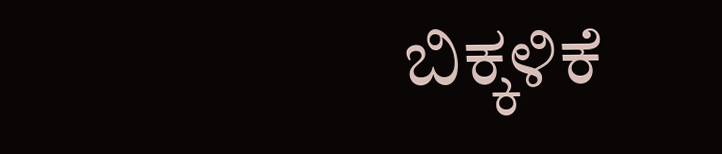ಬಿಕ್ಕಳಿಕೆ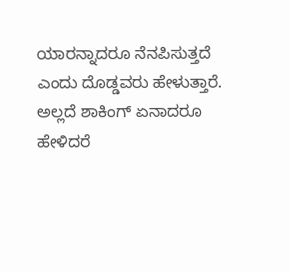ಯಾರನ್ನಾದರೂ ನೆನಪಿಸುತ್ತದೆ ಎಂದು ದೊಡ್ಡವರು ಹೇಳುತ್ತಾರೆ. ಅಲ್ಲದೆ ಶಾಕಿಂಗ್ ಏನಾದರೂ ಹೇಳಿದರೆ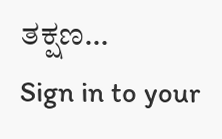ತಕ್ಷಣ…
Sign in to your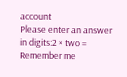account
Please enter an answer in digits:2 × two =
Remember me